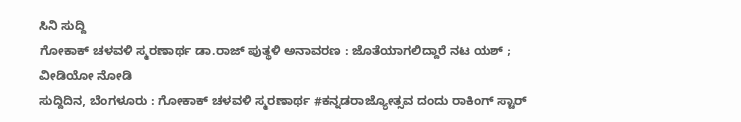ಸಿನಿ ಸುದ್ದಿ
ಗೋಕಾಕ್ ಚಳವಳಿ ಸ್ಮರಣಾರ್ಥ ಡಾ.ರಾಜ್ ಪುತ್ಥಳಿ ಅನಾವರಣ : ಜೊತೆಯಾಗಲಿದ್ದಾರೆ ನಟ ಯಶ್ ; ವೀಡಿಯೋ ನೋಡಿ
ಸುದ್ದಿದಿನ, ಬೆಂಗಳೂರು : ಗೋಕಾಕ್ ಚಳವಳಿ ಸ್ಮರಣಾರ್ಥ #ಕನ್ನಡರಾಜ್ಯೋತ್ಸವ ದಂದು ರಾಕಿಂಗ್ ಸ್ಟಾರ್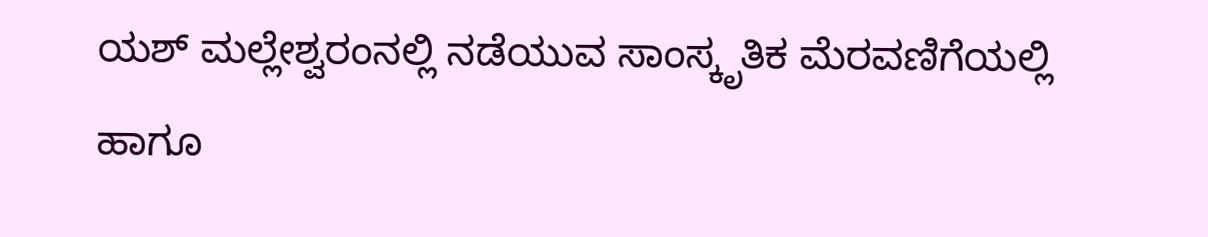ಯಶ್ ಮಲ್ಲೇಶ್ವರಂನಲ್ಲಿ ನಡೆಯುವ ಸಾಂಸ್ಕೃತಿಕ ಮೆರವಣಿಗೆಯಲ್ಲಿ ಹಾಗೂ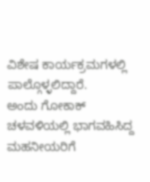ವಿಶೇಷ ಕಾರ್ಯಕ್ರಮಗಳಲ್ಲಿ ಪಾಲ್ಗೊಳ್ಳಲಿದ್ದಾರೆ.
ಅಂದು ಗೋಕಾಕ್ ಚಳವಳಿಯಲ್ಲಿ ಭಾಗವಹಿಸಿದ್ದ ಮಹನೀಯರಿಗೆ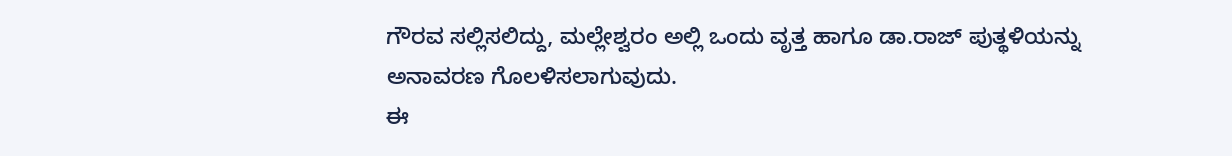ಗೌರವ ಸಲ್ಲಿಸಲಿದ್ದು, ಮಲ್ಲೇಶ್ವರಂ ಅಲ್ಲಿ ಒಂದು ವೃತ್ತ ಹಾಗೂ ಡಾ.ರಾಜ್ ಪುತ್ಥಳಿಯನ್ನು ಅನಾವರಣ ಗೊಲಳಿಸಲಾಗುವುದು.
ಈ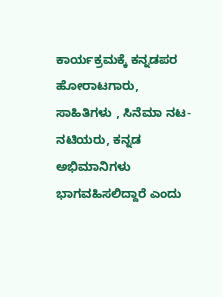ಕಾರ್ಯಕ್ರಮಕ್ಕೆ ಕನ್ನಡಪರ ಹೋರಾಟಗಾರು, ಸಾಹಿತಿಗಳು , ಸಿನೆಮಾ ನಟ-ನಟಿಯರು, ಕನ್ನಡ ಅಭಿಮಾನಿಗಳು ಭಾಗವಹಿಸಲಿದ್ದಾರೆ ಎಂದು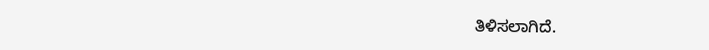ತಿಳಿಸಲಾಗಿದೆ.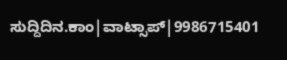ಸುದ್ದಿದಿನ.ಕಾಂ|ವಾಟ್ಸಾಪ್|9986715401